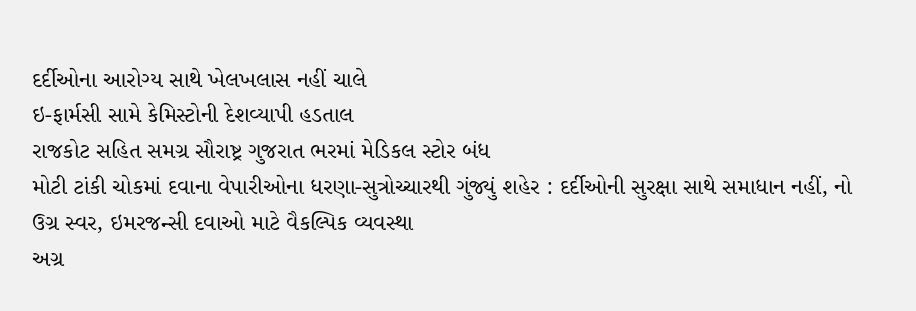દર્દીઓના આરોગ્ય સાથે ખેલખલાસ નહીં ચાલે
ઇ-ફાર્મસી સામે કેમિસ્ટોની દેશવ્યાપી હડતાલ
રાજકોટ સહિત સમગ્ર સૌરાષ્ટ્ર ગુજરાત ભરમાં મેડિકલ સ્ટોર બંધ
મોટી ટાંકી ચોકમાં દવાના વેપારીઓના ધરણા-સુત્રોચ્ચારથી ગુંજ્યું શહેર : દર્દીઓની સુરક્ષા સાથે સમાધાન નહીં, નો ઉગ્ર સ્વર, ઇમરજન્સી દવાઓ માટે વૈકલ્પિક વ્યવસ્થા
અગ્ર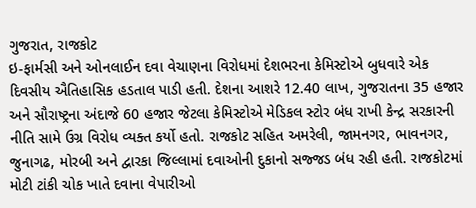ગુજરાત, રાજકોટ
ઇ-ફાર્મસી અને ઓનલાઈન દવા વેચાણના વિરોધમાં દેશભરના કેમિસ્ટોએ બુધવારે એક દિવસીય ઐતિહાસિક હડતાલ પાડી હતી. દેશના આશરે 12.40 લાખ, ગુજરાતના 35 હજાર અને સૌરાષ્ટ્રના અંદાજે 60 હજાર જેટલા કેમિસ્ટોએ મેડિકલ સ્ટોર બંધ રાખી કેન્દ્ર સરકારની નીતિ સામે ઉગ્ર વિરોધ વ્યક્ત કર્યો હતો. રાજકોટ સહિત અમરેલી, જામનગર, ભાવનગર, જુનાગઢ, મોરબી અને દ્વારકા જિલ્લામાં દવાઓની દુકાનો સજ્જડ બંધ રહી હતી. રાજકોટમાં મોટી ટાંકી ચોક ખાતે દવાના વેપારીઓ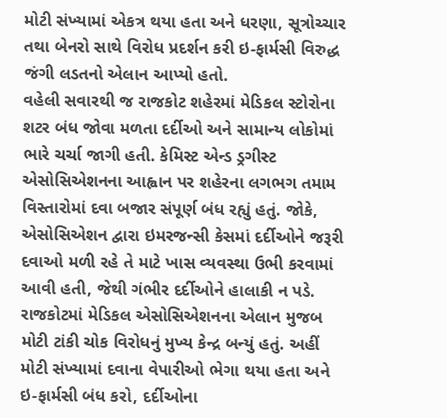મોટી સંખ્યામાં એકત્ર થયા હતા અને ધરણા, સૂત્રોચ્ચાર તથા બેનરો સાથે વિરોધ પ્રદર્શન કરી ઇ-ફાર્મસી વિરુદ્ધ જંગી લડતનો એલાન આપ્યો હતો.
વહેલી સવારથી જ રાજકોટ શહેરમાં મેડિકલ સ્ટોરોના શટર બંધ જોવા મળતા દર્દીઓ અને સામાન્ય લોકોમાં ભારે ચર્ચા જાગી હતી. કેમિસ્ટ એન્ડ ડ્રગીસ્ટ એસોસિએશનના આહ્વાન પર શહેરના લગભગ તમામ વિસ્તારોમાં દવા બજાર સંપૂર્ણ બંધ રહ્યું હતું. જોકે, એસોસિએશન દ્વારા ઇમરજન્સી કેસમાં દર્દીઓને જરૂરી દવાઓ મળી રહે તે માટે ખાસ વ્યવસ્થા ઉભી કરવામાં આવી હતી, જેથી ગંભીર દર્દીઓને હાલાકી ન પડે. રાજકોટમાં મેડિકલ એસોસિએશનના એલાન મુજબ મોટી ટાંકી ચોક વિરોધનું મુખ્ય કેન્દ્ર બન્યું હતું. અહીં મોટી સંખ્યામાં દવાના વેપારીઓ ભેગા થયા હતા અને ઇ-ફાર્મસી બંધ કરો, દર્દીઓના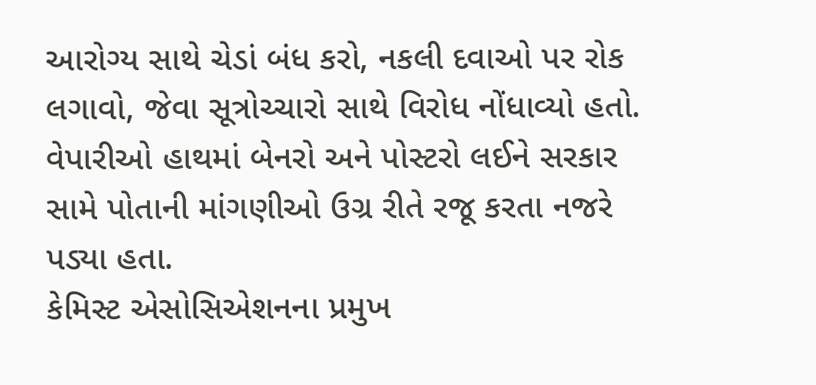આરોગ્ય સાથે ચેડાં બંધ કરો, નકલી દવાઓ પર રોક લગાવો, જેવા સૂત્રોચ્ચારો સાથે વિરોધ નોંધાવ્યો હતો. વેપારીઓ હાથમાં બેનરો અને પોસ્ટરો લઈને સરકાર સામે પોતાની માંગણીઓ ઉગ્ર રીતે રજૂ કરતા નજરે પડ્યા હતા.
કેમિસ્ટ એસોસિએશનના પ્રમુખ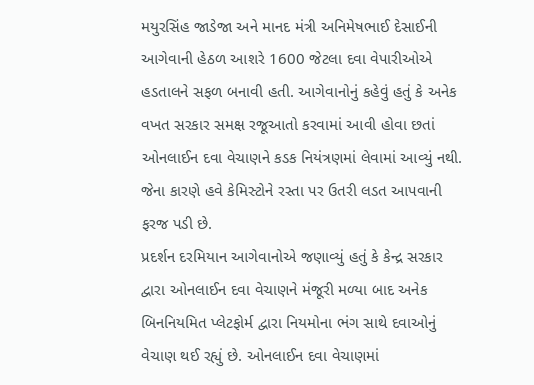મયુરસિંહ જાડેજા અને માનદ મંત્રી અનિમેષભાઈ દેસાઈની આગેવાની હેઠળ આશરે 1600 જેટલા દવા વેપારીઓએ હડતાલને સફળ બનાવી હતી. આગેવાનોનું કહેવું હતું કે અનેક વખત સરકાર સમક્ષ રજૂઆતો કરવામાં આવી હોવા છતાં ઓનલાઈન દવા વેચાણને કડક નિયંત્રણમાં લેવામાં આવ્યું નથી. જેના કારણે હવે કેમિસ્ટોને રસ્તા પર ઉતરી લડત આપવાની ફરજ પડી છે.
પ્રદર્શન દરમિયાન આગેવાનોએ જણાવ્યું હતું કે કેન્દ્ર સરકાર દ્વારા ઓનલાઈન દવા વેચાણને મંજૂરી મળ્યા બાદ અનેક બિનનિયમિત પ્લેટફોર્મ દ્વારા નિયમોના ભંગ સાથે દવાઓનું વેચાણ થઈ રહ્યું છે. ઓનલાઈન દવા વેચાણમાં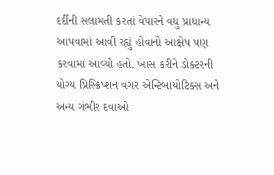દર્દીની સલામતી કરતાં વેપારને વધુ પ્રાધાન્ય આપવામાં આવી રહ્યું હોવાનો આક્ષેપ પણ કરવામાં આવ્યો હતો. ખાસ કરીને ડોક્ટરની યોગ્ય પ્રિસ્ક્રિપ્શન વગર એન્ટિબાયોટિક્સ અને અન્ય ગંભીર દવાઓ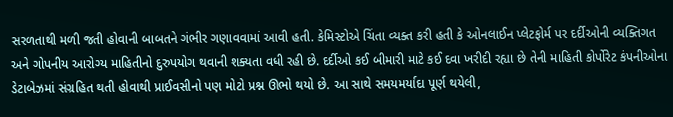સરળતાથી મળી જતી હોવાની બાબતને ગંભીર ગણાવવામાં આવી હતી. કેમિસ્ટોએ ચિંતા વ્યક્ત કરી હતી કે ઓનલાઈન પ્લેટફોર્મ પર દર્દીઓની વ્યક્તિગત અને ગોપનીય આરોગ્ય માહિતીનો દુરુપયોગ થવાની શક્યતા વધી રહી છે. દર્દીઓ કઈ બીમારી માટે કઈ દવા ખરીદી રહ્યા છે તેની માહિતી કોર્પોરેટ કંપનીઓના ડેટાબેઝમાં સંગ્રહિત થતી હોવાથી પ્રાઈવસીનો પણ મોટો પ્રશ્ન ઊભો થયો છે. આ સાથે સમયમર્યાદા પૂર્ણ થયેલી,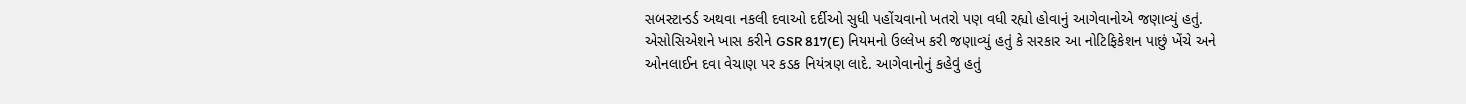સબસ્ટાન્ડર્ડ અથવા નકલી દવાઓ દર્દીઓ સુધી પહોંચવાનો ખતરો પણ વધી રહ્યો હોવાનું આગેવાનોએ જણાવ્યું હતું.
એસોસિએશને ખાસ કરીને GSR 817(E) નિયમનો ઉલ્લેખ કરી જણાવ્યું હતું કે સરકાર આ નોટિફિકેશન પાછું ખેંચે અને ઓનલાઈન દવા વેચાણ પર કડક નિયંત્રણ લાદે. આગેવાનોનું કહેવું હતું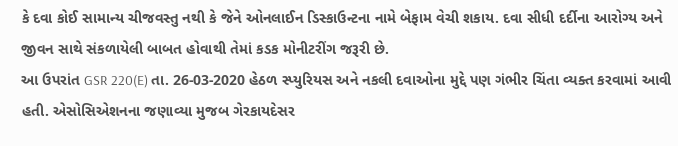કે દવા કોઈ સામાન્ય ચીજવસ્તુ નથી કે જેને ઓનલાઈન ડિસ્કાઉન્ટના નામે બેફામ વેચી શકાય. દવા સીધી દર્દીના આરોગ્ય અને જીવન સાથે સંકળાયેલી બાબત હોવાથી તેમાં કડક મોનીટરીંગ જરૂરી છે.
આ ઉપરાંત GSR 220(E) તા. 26-03-2020 હેઠળ સ્પ્યુરિયસ અને નકલી દવાઓના મુદ્દે પણ ગંભીર ચિંતા વ્યક્ત કરવામાં આવી હતી. એસોસિએશનના જણાવ્યા મુજબ ગેરકાયદેસર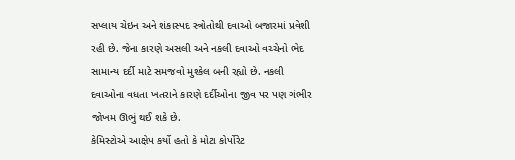સપ્લાય ચેઇન અને શંકાસ્પદ સ્ત્રોતોથી દવાઓ બજારમાં પ્રવેશી રહી છે. જેના કારણે અસલી અને નકલી દવાઓ વચ્ચેનો ભેદ સામાન્ય દર્દી માટે સમજવો મુશ્કેલ બની રહ્યો છે. નકલી દવાઓના વધતા ખતરાને કારણે દર્દીઓના જીવ પર પણ ગંભીર જોખમ ઊભું થઈ શકે છે.
કેમિસ્ટોએ આક્ષેપ કર્યો હતો કે મોટા કોર્પોરેટ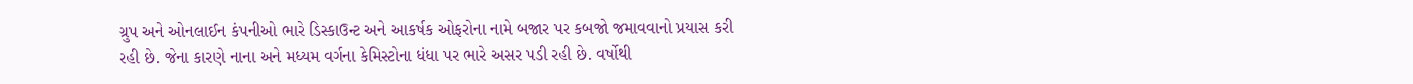ગ્રુપ અને ઓનલાઈન કંપનીઓ ભારે ડિસ્કાઉન્ટ અને આકર્ષક ઓફરોના નામે બજાર પર કબજો જમાવવાનો પ્રયાસ કરી રહી છે. જેના કારણે નાના અને મધ્યમ વર્ગના કેમિસ્ટોના ધંધા પર ભારે અસર પડી રહી છે. વર્ષોથી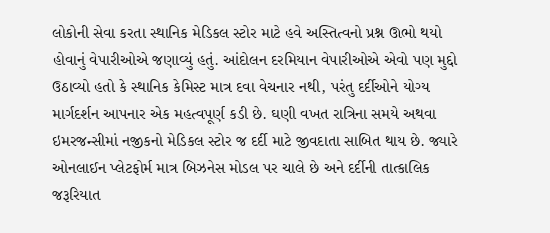લોકોની સેવા કરતા સ્થાનિક મેડિકલ સ્ટોર માટે હવે અસ્તિત્વનો પ્રશ્ન ઊભો થયો હોવાનું વેપારીઓએ જણાવ્યું હતું. આંદોલન દરમિયાન વેપારીઓએ એવો પણ મુદ્દો ઉઠાવ્યો હતો કે સ્થાનિક કેમિસ્ટ માત્ર દવા વેચનાર નથી, પરંતુ દર્દીઓને યોગ્ય માર્ગદર્શન આપનાર એક મહત્વપૂર્ણ કડી છે. ઘણી વખત રાત્રિના સમયે અથવા ઇમરજન્સીમાં નજીકનો મેડિકલ સ્ટોર જ દર્દી માટે જીવદાતા સાબિત થાય છે. જ્યારે ઓનલાઈન પ્લેટફોર્મ માત્ર બિઝનેસ મોડલ પર ચાલે છે અને દર્દીની તાત્કાલિક જરૂરિયાત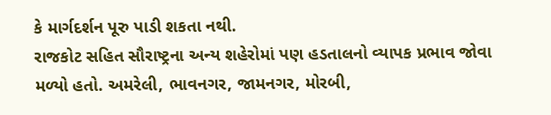કે માર્ગદર્શન પૂરુ પાડી શકતા નથી.
રાજકોટ સહિત સૌરાષ્ટ્રના અન્ય શહેરોમાં પણ હડતાલનો વ્યાપક પ્રભાવ જોવા મળ્યો હતો. અમરેલી, ભાવનગર, જામનગર, મોરબી,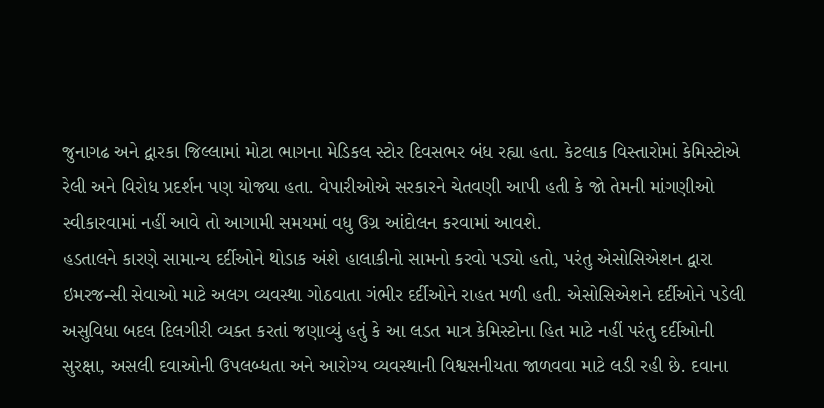જુનાગઢ અને દ્વારકા જિલ્લામાં મોટા ભાગના મેડિકલ સ્ટોર દિવસભર બંધ રહ્યા હતા. કેટલાક વિસ્તારોમાં કેમિસ્ટોએ રેલી અને વિરોધ પ્રદર્શન પણ યોજ્યા હતા. વેપારીઓએ સરકારને ચેતવણી આપી હતી કે જો તેમની માંગણીઓ સ્વીકારવામાં નહીં આવે તો આગામી સમયમાં વધુ ઉગ્ર આંદોલન કરવામાં આવશે.
હડતાલને કારણે સામાન્ય દર્દીઓને થોડાક અંશે હાલાકીનો સામનો કરવો પડ્યો હતો, પરંતુ એસોસિએશન દ્વારા ઇમરજન્સી સેવાઓ માટે અલગ વ્યવસ્થા ગોઠવાતા ગંભીર દર્દીઓને રાહત મળી હતી. એસોસિએશને દર્દીઓને પડેલી અસુવિધા બદલ દિલગીરી વ્યક્ત કરતાં જણાવ્યું હતું કે આ લડત માત્ર કેમિસ્ટોના હિત માટે નહીં પરંતુ દર્દીઓની સુરક્ષા, અસલી દવાઓની ઉપલબ્ધતા અને આરોગ્ય વ્યવસ્થાની વિશ્વસનીયતા જાળવવા માટે લડી રહી છે. દવાના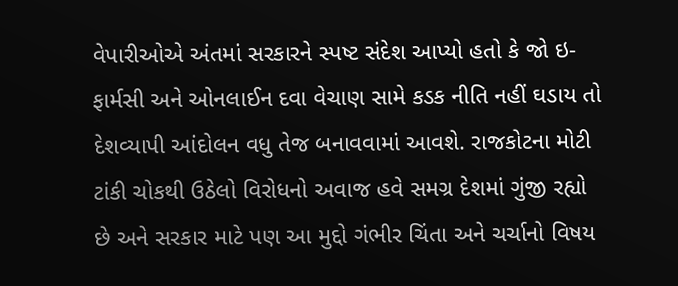વેપારીઓએ અંતમાં સરકારને સ્પષ્ટ સંદેશ આપ્યો હતો કે જો ઇ-ફાર્મસી અને ઓનલાઈન દવા વેચાણ સામે કડક નીતિ નહીં ઘડાય તો દેશવ્યાપી આંદોલન વધુ તેજ બનાવવામાં આવશે. રાજકોટના મોટી ટાંકી ચોકથી ઉઠેલો વિરોધનો અવાજ હવે સમગ્ર દેશમાં ગુંજી રહ્યો છે અને સરકાર માટે પણ આ મુદ્દો ગંભીર ચિંતા અને ચર્ચાનો વિષય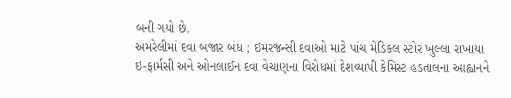બની ગયો છે.
અમરેલીમાં દવા બજાર બંધ ; ઇમરજન્સી દવાઓ માટે પાંચ મેડિકલ સ્ટોર ખુલ્લા રાખાયા
ઇ-ફાર્મસી અને ઓનલાઈન દવા વેચાણના વિરોધમાં દેશવ્યાપી કેમિસ્ટ હડતાલના આહ્વાનને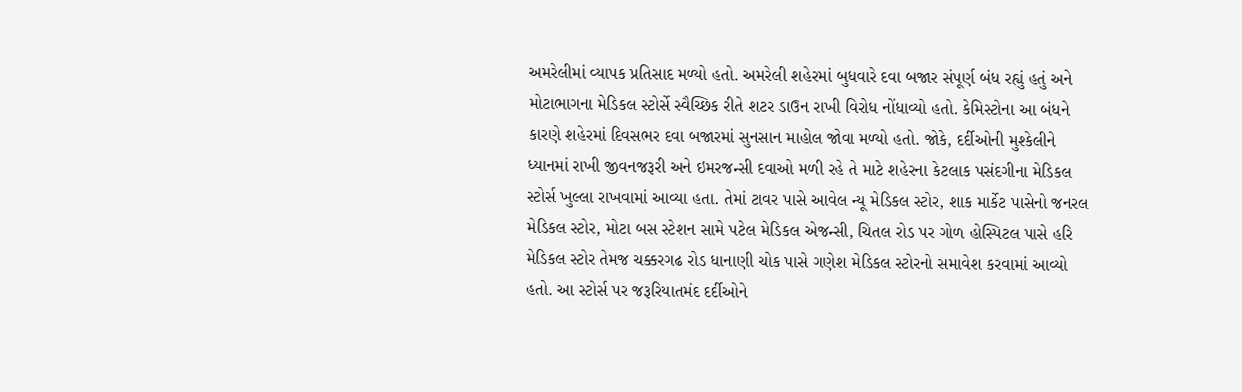અમરેલીમાં વ્યાપક પ્રતિસાદ મળ્યો હતો. અમરેલી શહેરમાં બુધવારે દવા બજાર સંપૂર્ણ બંધ રહ્યું હતું અને મોટાભાગના મેડિકલ સ્ટોર્સે સ્વૈચ્છિક રીતે શટર ડાઉન રાખી વિરોધ નોંધાવ્યો હતો. કેમિસ્ટોના આ બંધને કારણે શહેરમાં દિવસભર દવા બજારમાં સુનસાન માહોલ જોવા મળ્યો હતો. જોકે, દર્દીઓની મુશ્કેલીને ધ્યાનમાં રાખી જીવનજરૂરી અને ઇમરજન્સી દવાઓ મળી રહે તે માટે શહેરના કેટલાક પસંદગીના મેડિકલ સ્ટોર્સ ખુલ્લા રાખવામાં આવ્યા હતા. તેમાં ટાવર પાસે આવેલ ન્યૂ મેડિકલ સ્ટોર, શાક માર્કેટ પાસેનો જનરલ મેડિકલ સ્ટોર, મોટા બસ સ્ટેશન સામે પટેલ મેડિકલ એજન્સી, ચિતલ રોડ પર ગોળ હોસ્પિટલ પાસે હરિ મેડિકલ સ્ટોર તેમજ ચક્કરગઢ રોડ ધાનાણી ચોક પાસે ગણેશ મેડિકલ સ્ટોરનો સમાવેશ કરવામાં આવ્યો હતો. આ સ્ટોર્સ પર જરૂરિયાતમંદ દર્દીઓને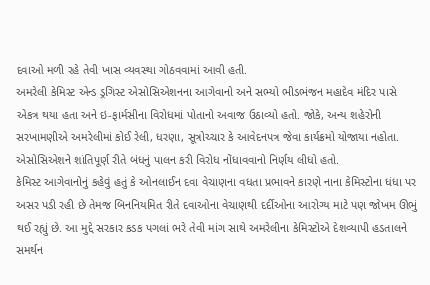દવાઓ મળી રહે તેવી ખાસ વ્યવસ્થા ગોઠવવામાં આવી હતી.
અમરેલી કેમિસ્ટ એન્ડ ડ્રગિસ્ટ એસોસિએશનના આગેવાનો અને સભ્યો ભીડભંજન મહાદેવ મંદિર પાસે એકત્ર થયા હતા અને ઇ-ફાર્મસીના વિરોધમાં પોતાનો અવાજ ઉઠાવ્યો હતો. જોકે, અન્ય શહેરોની સરખામણીએ અમરેલીમાં કોઈ રેલી, ધરણા, સૂત્રોચ્ચાર કે આવેદનપત્ર જેવા કાર્યક્રમો યોજાયા નહોતા. એસોસિએશને શાંતિપૂર્ણ રીતે બંધનું પાલન કરી વિરોધ નોંધાવવાનો નિર્ણય લીધો હતો.
કેમિસ્ટ આગેવાનોનું કહેવું હતું કે ઓનલાઈન દવા વેચાણના વધતા પ્રભાવને કારણે નાના કેમિસ્ટોના ધંધા પર અસર પડી રહી છે તેમજ બિનનિયમિત રીતે દવાઓના વેચાણથી દર્દીઓના આરોગ્ય માટે પણ જોખમ ઊભું થઈ રહ્યું છે. આ મુદ્દે સરકાર કડક પગલાં ભરે તેવી માંગ સાથે અમરેલીના કેમિસ્ટોએ દેશવ્યાપી હડતાલને સમર્થન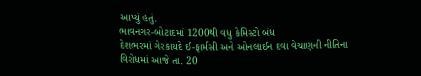આપ્યું હતું.
ભાવનગર-બોટાદમાં 1200થી વધુ કેમિસ્ટો બંધ
દેશભરમાં ગેરકાયદે ઈ-ફાર્મસી અને ઓનલાઈન દવા વેચાણની નીતિના વિરોધમાં આજે તા. 20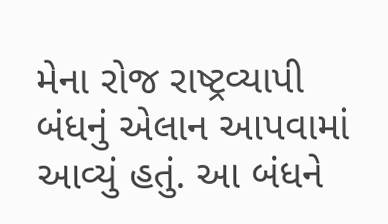મેના રોજ રાષ્ટ્રવ્યાપી બંધનું એલાન આપવામાં આવ્યું હતું. આ બંધને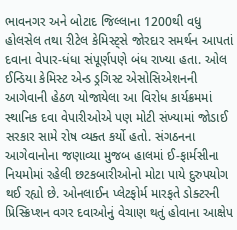ભાવનગર અને બોટાદ જિલ્લાના 1200થી વધુ હોલસેલ તથા રીટેલ કેમિસ્ટ્સે જોરદાર સમર્થન આપતાં દવાના વેપાર-ધંધા સંપૂર્ણપણે બંધ રાખ્યા હતા. ઓલ ઈન્ડિયા કેમિસ્ટ એન્ડ ડ્રગિસ્ટ એસોસિએશનની આગેવાની હેઠળ યોજાયેલા આ વિરોધ કાર્યક્રમમાં સ્થાનિક દવા વેપારીઓએ પણ મોટી સંખ્યામાં જોડાઈ સરકાર સામે રોષ વ્યક્ત કર્યો હતો. સંગઠનના આગેવાનોના જણાવ્યા મુજબ હાલમાં ઈ-ફાર્મસીના નિયમોમાં રહેલી છટકબારીઓનો મોટા પાયે દુરુપયોગ થઈ રહ્યો છે. ઓનલાઈન પ્લેટફોર્મ મારફતે ડોક્ટરની પ્રિસ્ક્રિપ્શન વગર દવાઓનું વેચાણ થતું હોવાના આક્ષેપ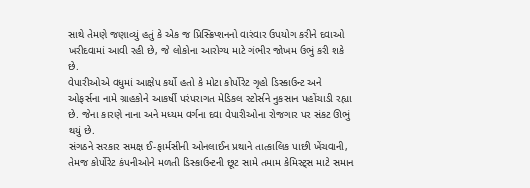સાથે તેમણે જણાવ્યું હતું કે એક જ પ્રિસ્ક્રિપ્શનનો વારંવાર ઉપયોગ કરીને દવાઓ ખરીદવામાં આવી રહી છે, જે લોકોના આરોગ્ય માટે ગંભીર જોખમ ઉભું કરી શકે છે.
વેપારીઓએ વધુમાં આક્ષેપ કર્યો હતો કે મોટા કોર્પોરેટ ગૃહો ડિસ્કાઉન્ટ અને ઓફર્સના નામે ગ્રાહકોને આકર્ષી પરંપરાગત મેડિકલ સ્ટોર્સને નુકસાન પહોંચાડી રહ્યા છે. જેના કારણે નાના અને મધ્યમ વર્ગના દવા વેપારીઓના રોજગાર પર સંકટ ઊભું થયું છે.
સંગઠને સરકાર સમક્ષ ઈ-ફાર્મસીની ઓનલાઈન પ્રથાને તાત્કાલિક પાછી ખેંચવાની, તેમજ કોર્પોરેટ કંપનીઓને મળતી ડિસ્કાઉન્ટની છૂટ સામે તમામ કેમિસ્ટ્સ માટે સમાન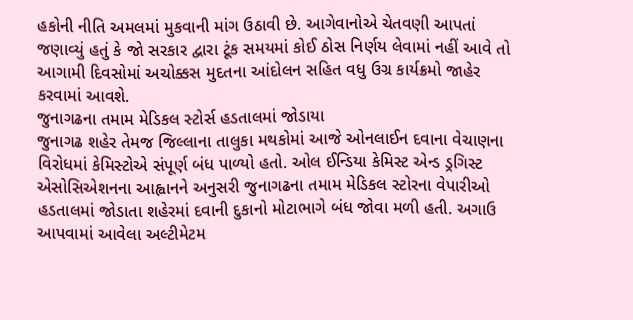હકોની નીતિ અમલમાં મુકવાની માંગ ઉઠાવી છે. આગેવાનોએ ચેતવણી આપતાં જણાવ્યું હતું કે જો સરકાર દ્વારા ટૂંક સમયમાં કોઈ ઠોસ નિર્ણય લેવામાં નહીં આવે તો આગામી દિવસોમાં અચોક્કસ મુદતના આંદોલન સહિત વધુ ઉગ્ર કાર્યક્રમો જાહેર કરવામાં આવશે.
જુનાગઢના તમામ મેડિકલ સ્ટોર્સ હડતાલમાં જોડાયા
જુનાગઢ શહેર તેમજ જિલ્લાના તાલુકા મથકોમાં આજે ઓનલાઈન દવાના વેચાણના વિરોધમાં કેમિસ્ટોએ સંપૂર્ણ બંધ પાળ્યો હતો. ઓલ ઈન્ડિયા કેમિસ્ટ એન્ડ ડ્રગિસ્ટ એસોસિએશનના આહ્વાનને અનુસરી જુનાગઢના તમામ મેડિકલ સ્ટોરના વેપારીઓ હડતાલમાં જોડાતા શહેરમાં દવાની દુકાનો મોટાભાગે બંધ જોવા મળી હતી. અગાઉ આપવામાં આવેલા અલ્ટીમેટમ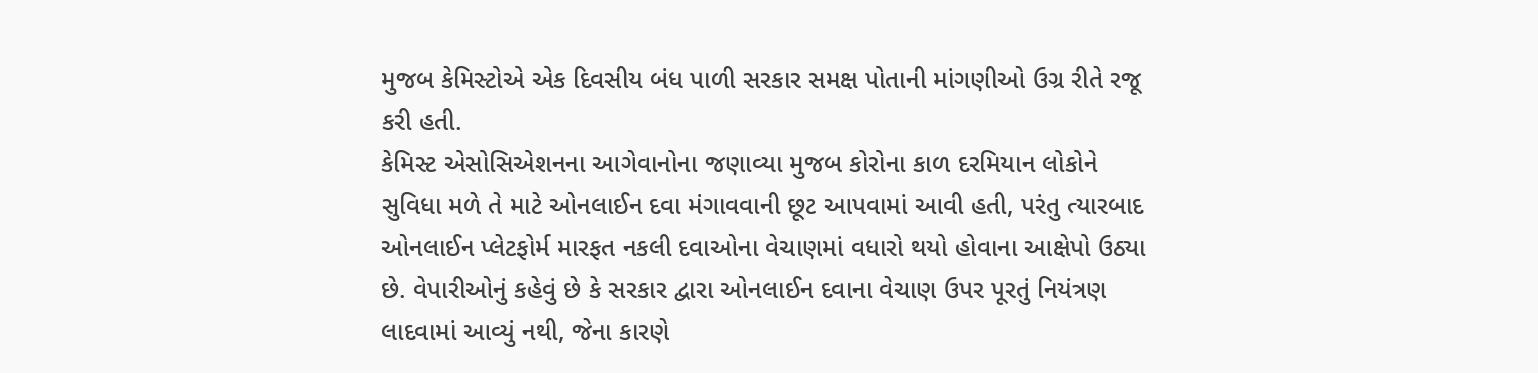મુજબ કેમિસ્ટોએ એક દિવસીય બંધ પાળી સરકાર સમક્ષ પોતાની માંગણીઓ ઉગ્ર રીતે રજૂ કરી હતી.
કેમિસ્ટ એસોસિએશનના આગેવાનોના જણાવ્યા મુજબ કોરોના કાળ દરમિયાન લોકોને સુવિધા મળે તે માટે ઓનલાઈન દવા મંગાવવાની છૂટ આપવામાં આવી હતી, પરંતુ ત્યારબાદ ઓનલાઈન પ્લેટફોર્મ મારફત નકલી દવાઓના વેચાણમાં વધારો થયો હોવાના આક્ષેપો ઉઠ્યા છે. વેપારીઓનું કહેવું છે કે સરકાર દ્વારા ઓનલાઈન દવાના વેચાણ ઉપર પૂરતું નિયંત્રણ લાદવામાં આવ્યું નથી, જેના કારણે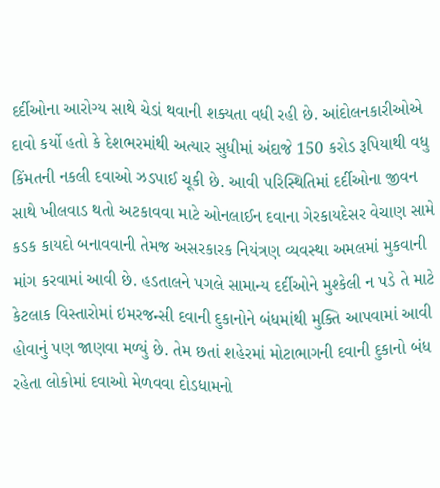દર્દીઓના આરોગ્ય સાથે ચેડાં થવાની શક્યતા વધી રહી છે. આંદોલનકારીઓએ દાવો કર્યો હતો કે દેશભરમાંથી અત્યાર સુધીમાં અંદાજે 150 કરોડ રૂપિયાથી વધુ કિંમતની નકલી દવાઓ ઝડપાઈ ચૂકી છે. આવી પરિસ્થિતિમાં દર્દીઓના જીવન સાથે ખીલવાડ થતો અટકાવવા માટે ઓનલાઈન દવાના ગેરકાયદેસર વેચાણ સામે કડક કાયદો બનાવવાની તેમજ અસરકારક નિયંત્રણ વ્યવસ્થા અમલમાં મુકવાની માંગ કરવામાં આવી છે. હડતાલને પગલે સામાન્ય દર્દીઓને મુશ્કેલી ન પડે તે માટે કેટલાક વિસ્તારોમાં ઇમરજન્સી દવાની દુકાનોને બંધમાંથી મુક્તિ આપવામાં આવી હોવાનું પણ જાણવા મળ્યું છે. તેમ છતાં શહેરમાં મોટાભાગની દવાની દુકાનો બંધ રહેતા લોકોમાં દવાઓ મેળવવા દોડધામનો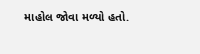માહોલ જોવા મળ્યો હતો.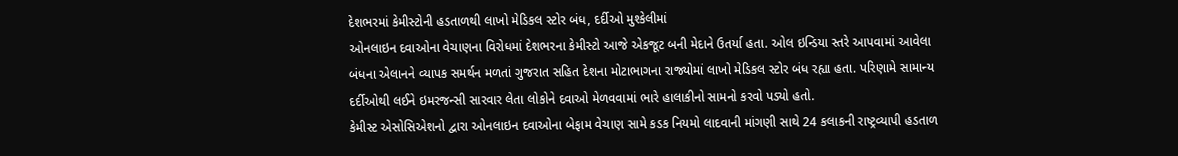દેશભરમાં કેમીસ્ટોની હડતાળથી લાખો મેડિકલ સ્ટોર બંધ, દર્દીઓ મુશ્કેલીમાં
ઓનલાઇન દવાઓના વેચાણના વિરોધમાં દેશભરના કેમીસ્ટો આજે એકજૂટ બની મેદાને ઉતર્યા હતા. ઓલ ઇન્ડિયા સ્તરે આપવામાં આવેલા બંધના એલાનને વ્યાપક સમર્થન મળતાં ગુજરાત સહિત દેશના મોટાભાગના રાજ્યોમાં લાખો મેડિકલ સ્ટોર બંધ રહ્યા હતા. પરિણામે સામાન્ય દર્દીઓથી લઈને ઇમરજન્સી સારવાર લેતા લોકોને દવાઓ મેળવવામાં ભારે હાલાકીનો સામનો કરવો પડ્યો હતો.
કેમીસ્ટ એસોસિએશનો દ્વારા ઓનલાઇન દવાઓના બેફામ વેચાણ સામે કડક નિયમો લાદવાની માંગણી સાથે 24 કલાકની રાષ્ટ્રવ્યાપી હડતાળ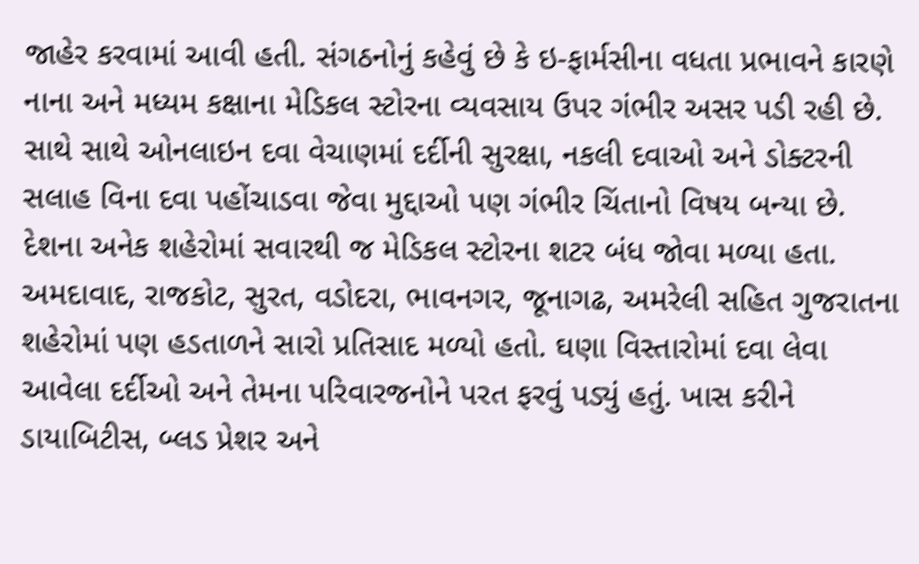જાહેર કરવામાં આવી હતી. સંગઠનોનું કહેવું છે કે ઇ-ફાર્મસીના વધતા પ્રભાવને કારણે નાના અને મધ્યમ કક્ષાના મેડિકલ સ્ટોરના વ્યવસાય ઉપર ગંભીર અસર પડી રહી છે. સાથે સાથે ઓનલાઇન દવા વેચાણમાં દર્દીની સુરક્ષા, નકલી દવાઓ અને ડોક્ટરની સલાહ વિના દવા પહોંચાડવા જેવા મુદ્દાઓ પણ ગંભીર ચિંતાનો વિષય બન્યા છે.
દેશના અનેક શહેરોમાં સવારથી જ મેડિકલ સ્ટોરના શટર બંધ જોવા મળ્યા હતા. અમદાવાદ, રાજકોટ, સુરત, વડોદરા, ભાવનગર, જૂનાગઢ, અમરેલી સહિત ગુજરાતના શહેરોમાં પણ હડતાળને સારો પ્રતિસાદ મળ્યો હતો. ઘણા વિસ્તારોમાં દવા લેવા આવેલા દર્દીઓ અને તેમના પરિવારજનોને પરત ફરવું પડ્યું હતું. ખાસ કરીને ડાયાબિટીસ, બ્લડ પ્રેશર અને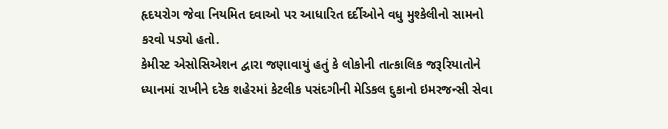હૃદયરોગ જેવા નિયમિત દવાઓ પર આધારિત દર્દીઓને વધુ મુશ્કેલીનો સામનો કરવો પડ્યો હતો.
કેમીસ્ટ એસોસિએશન દ્વારા જણાવાયું હતું કે લોકોની તાત્કાલિક જરૂરિયાતોને ધ્યાનમાં રાખીને દરેક શહેરમાં કેટલીક પસંદગીની મેડિકલ દુકાનો ઇમરજન્સી સેવા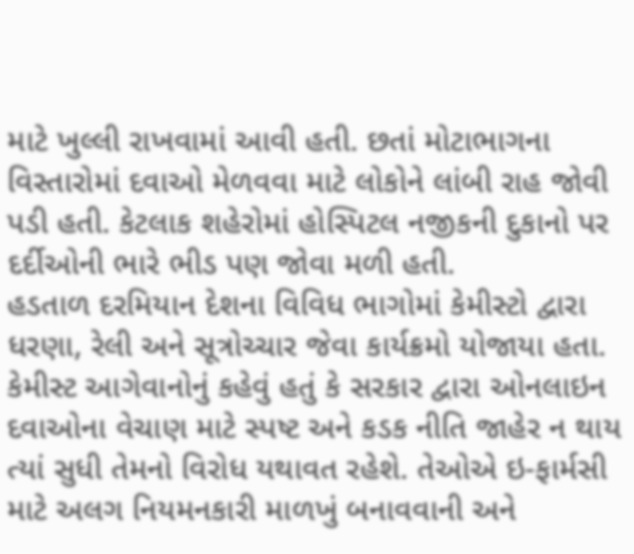માટે ખુલ્લી રાખવામાં આવી હતી. છતાં મોટાભાગના વિસ્તારોમાં દવાઓ મેળવવા માટે લોકોને લાંબી રાહ જોવી પડી હતી. કેટલાક શહેરોમાં હોસ્પિટલ નજીકની દુકાનો પર દર્દીઓની ભારે ભીડ પણ જોવા મળી હતી.
હડતાળ દરમિયાન દેશના વિવિધ ભાગોમાં કેમીસ્ટો દ્વારા ધરણા, રેલી અને સૂત્રોચ્ચાર જેવા કાર્યક્રમો યોજાયા હતા. કેમીસ્ટ આગેવાનોનું કહેવું હતું કે સરકાર દ્વારા ઓનલાઇન દવાઓના વેચાણ માટે સ્પષ્ટ અને કડક નીતિ જાહેર ન થાય ત્યાં સુધી તેમનો વિરોધ યથાવત રહેશે. તેઓએ ઇ-ફાર્મસી માટે અલગ નિયમનકારી માળખું બનાવવાની અને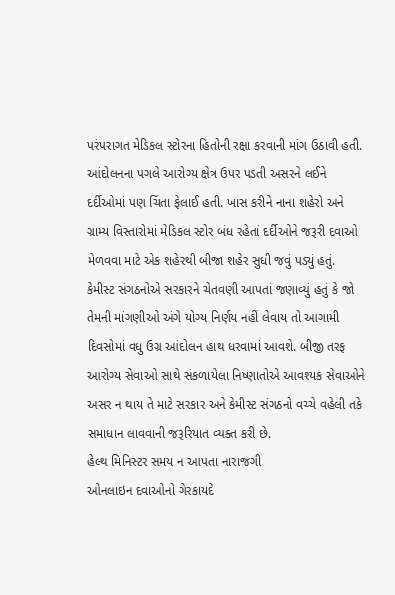પરંપરાગત મેડિકલ સ્ટોરના હિતોની રક્ષા કરવાની માંગ ઉઠાવી હતી.
આંદોલનના પગલે આરોગ્ય ક્ષેત્ર ઉપર પડતી અસરને લઈને દર્દીઓમાં પણ ચિંતા ફેલાઈ હતી. ખાસ કરીને નાના શહેરો અને ગ્રામ્ય વિસ્તારોમાં મેડિકલ સ્ટોર બંધ રહેતાં દર્દીઓને જરૂરી દવાઓ મેળવવા માટે એક શહેરથી બીજા શહેર સુધી જવું પડ્યું હતું.
કેમીસ્ટ સંગઠનોએ સરકારને ચેતવણી આપતાં જણાવ્યું હતું કે જો તેમની માંગણીઓ અંગે યોગ્ય નિર્ણય નહીં લેવાય તો આગામી દિવસોમાં વધુ ઉગ્ર આંદોલન હાથ ધરવામાં આવશે. બીજી તરફ આરોગ્ય સેવાઓ સાથે સંકળાયેલા નિષ્ણાતોએ આવશ્યક સેવાઓને અસર ન થાય તે માટે સરકાર અને કેમીસ્ટ સંગઠનો વચ્ચે વહેલી તકે સમાધાન લાવવાની જરૂરિયાત વ્યક્ત કરી છે.
હેલ્થ મિનિસ્ટર સમય ન આપતા નારાજગી
ઓનલાઇન દવાઓનો ગેરકાયદે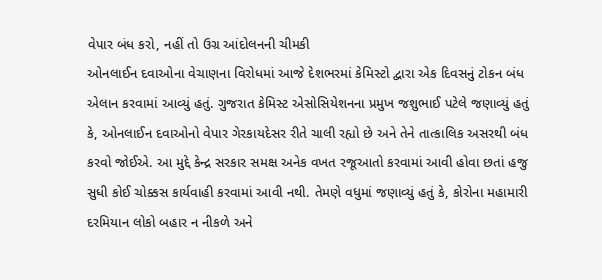વેપાર બંધ કરો, નહીં તો ઉગ્ર આંદોલનની ચીમકી
ઓનલાઈન દવાઓના વેચાણના વિરોધમાં આજે દેશભરમાં કેમિસ્ટો દ્વારા એક દિવસનું ટોકન બંધ એલાન કરવામાં આવ્યું હતું. ગુજરાત કેમિસ્ટ એસોસિયેશનના પ્રમુખ જશુભાઈ પટેલે જણાવ્યું હતું કે, ઓનલાઈન દવાઓનો વેપાર ગેરકાયદેસર રીતે ચાલી રહ્યો છે અને તેને તાત્કાલિક અસરથી બંધ કરવો જોઈએ. આ મુદ્દે કેન્દ્ર સરકાર સમક્ષ અનેક વખત રજૂઆતો કરવામાં આવી હોવા છતાં હજુ સુધી કોઈ ચોક્કસ કાર્યવાહી કરવામાં આવી નથી. તેમણે વધુમાં જણાવ્યું હતું કે, કોરોના મહામારી દરમિયાન લોકો બહાર ન નીકળે અને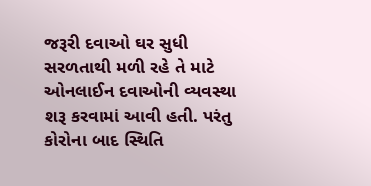જરૂરી દવાઓ ઘર સુધી સરળતાથી મળી રહે તે માટે ઓનલાઈન દવાઓની વ્યવસ્થા શરૂ કરવામાં આવી હતી. પરંતુ કોરોના બાદ સ્થિતિ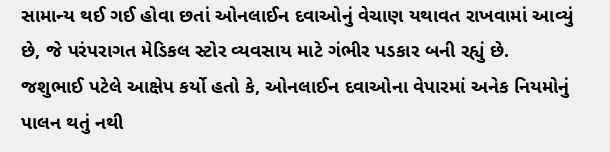સામાન્ય થઈ ગઈ હોવા છતાં ઓનલાઈન દવાઓનું વેચાણ યથાવત રાખવામાં આવ્યું છે, જે પરંપરાગત મેડિકલ સ્ટોર વ્યવસાય માટે ગંભીર પડકાર બની રહ્યું છે.
જશુભાઈ પટેલે આક્ષેપ કર્યો હતો કે, ઓનલાઈન દવાઓના વેપારમાં અનેક નિયમોનું પાલન થતું નથી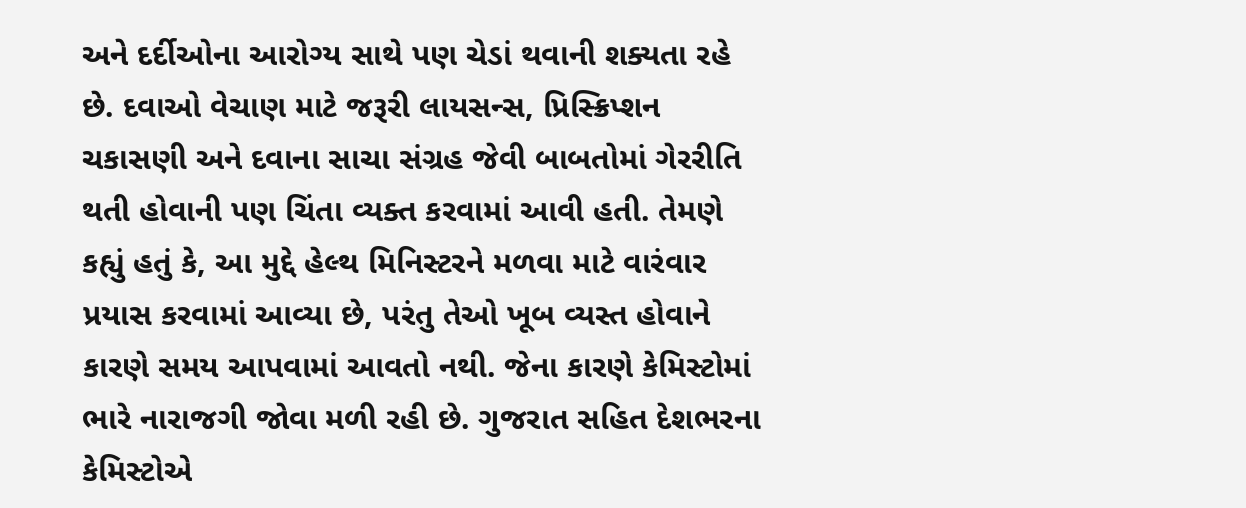અને દર્દીઓના આરોગ્ય સાથે પણ ચેડાં થવાની શક્યતા રહે છે. દવાઓ વેચાણ માટે જરૂરી લાયસન્સ, પ્રિસ્ક્રિપ્શન ચકાસણી અને દવાના સાચા સંગ્રહ જેવી બાબતોમાં ગેરરીતિ થતી હોવાની પણ ચિંતા વ્યક્ત કરવામાં આવી હતી. તેમણે કહ્યું હતું કે, આ મુદ્દે હેલ્થ મિનિસ્ટરને મળવા માટે વારંવાર પ્રયાસ કરવામાં આવ્યા છે, પરંતુ તેઓ ખૂબ વ્યસ્ત હોવાને કારણે સમય આપવામાં આવતો નથી. જેના કારણે કેમિસ્ટોમાં ભારે નારાજગી જોવા મળી રહી છે. ગુજરાત સહિત દેશભરના કેમિસ્ટોએ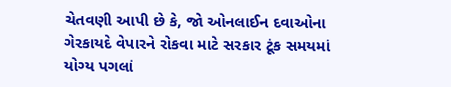ચેતવણી આપી છે કે, જો ઓનલાઈન દવાઓના ગેરકાયદે વેપારને રોકવા માટે સરકાર ટૂંક સમયમાં યોગ્ય પગલાં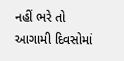નહીં ભરે તો આગામી દિવસોમાં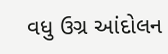વધુ ઉગ્ર આંદોલન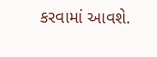કરવામાં આવશે.